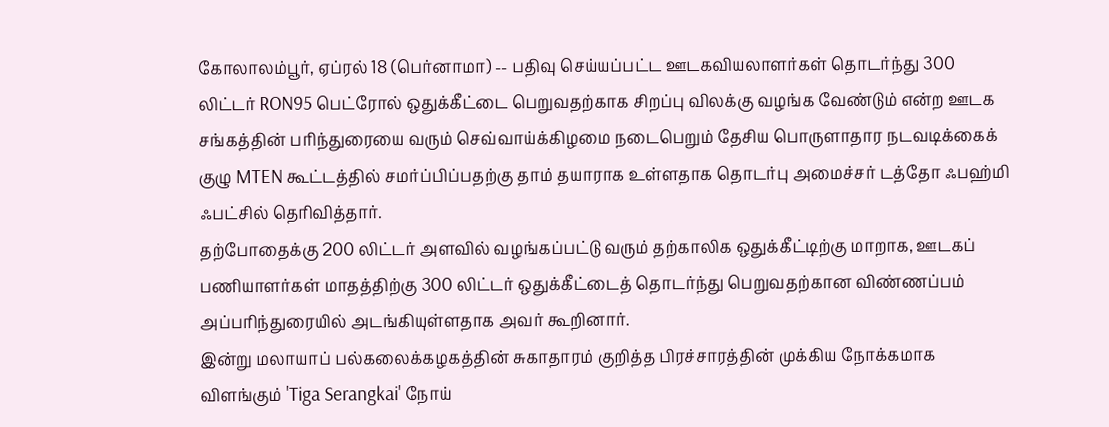கோலாலம்பூர், ஏப்ரல் 18 (பெர்னாமா) -- பதிவு செய்யப்பட்ட ஊடகவியலாளர்கள் தொடர்ந்து 300 லிட்டர் RON95 பெட்ரோல் ஒதுக்கீட்டை பெறுவதற்காக சிறப்பு விலக்கு வழங்க வேண்டும் என்ற ஊடக சங்கத்தின் பரிந்துரையை வரும் செவ்வாய்க்கிழமை நடைபெறும் தேசிய பொருளாதார நடவடிக்கைக் குழு MTEN கூட்டத்தில் சமர்ப்பிப்பதற்கு தாம் தயாராக உள்ளதாக தொடர்பு அமைச்சர் டத்தோ ஃபஹ்மி ஃபட்சில் தெரிவித்தார்.
தற்போதைக்கு 200 லிட்டர் அளவில் வழங்கப்பட்டு வரும் தற்காலிக ஒதுக்கீட்டிற்கு மாறாக, ஊடகப் பணியாளர்கள் மாதத்திற்கு 300 லிட்டர் ஒதுக்கீட்டைத் தொடர்ந்து பெறுவதற்கான விண்ணப்பம் அப்பரிந்துரையில் அடங்கியுள்ளதாக அவர் கூறினார்.
இன்று மலாயாப் பல்கலைக்கழகத்தின் சுகாதாரம் குறித்த பிரச்சாரத்தின் முக்கிய நோக்கமாக விளங்கும் 'Tiga Serangkai' நோய்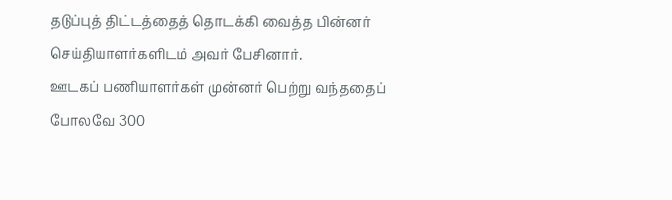தடுப்புத் திட்டத்தைத் தொடக்கி வைத்த பின்னர் செய்தியாளர்களிடம் அவர் பேசினார்.
ஊடகப் பணியாளர்கள் முன்னர் பெற்று வந்ததைப் போலவே 300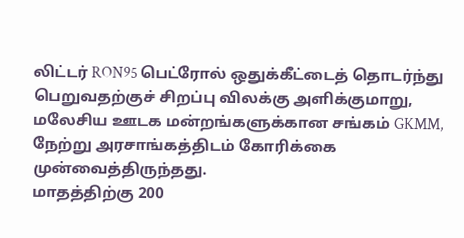லிட்டர் RON95 பெட்ரோல் ஒதுக்கீட்டைத் தொடர்ந்து பெறுவதற்குச் சிறப்பு விலக்கு அளிக்குமாறு, மலேசிய ஊடக மன்றங்களுக்கான சங்கம் GKMM, நேற்று அரசாங்கத்திடம் கோரிக்கை முன்வைத்திருந்தது.
மாதத்திற்கு 200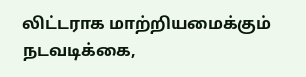லிட்டராக மாற்றியமைக்கும் நடவடிக்கை,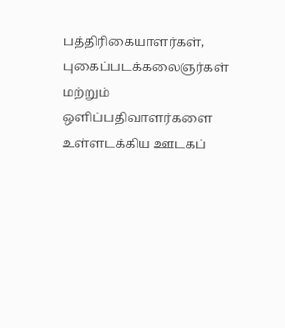பத்திரிகையாளர்கள், புகைப்படக்கலைஞர்கள் மற்றும் ஒளிப்பதிவாளர்களை உள்ளடக்கிய ஊடகப்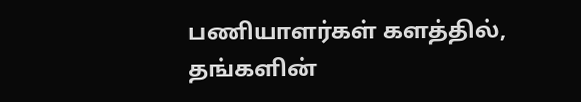பணியாளர்கள் களத்தில், தங்களின்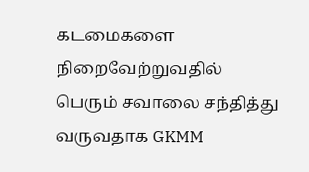கடமைகளை நிறைவேற்றுவதில் பெரும் சவாலை சந்தித்து வருவதாக GKMM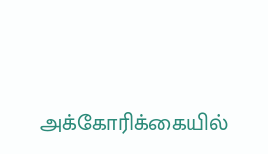அக்கோரிக்கையில்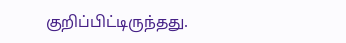குறிப்பிட்டிருந்தது.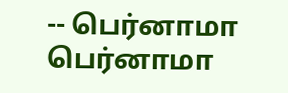-- பெர்னாமா
பெர்னாமா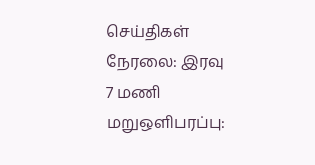செய்திகள் நேரலை: இரவு 7 மணி மறுஒளிபரப்பு: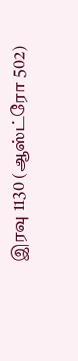இரவு 1130 (ஆஸ்ட்ரோ 502)